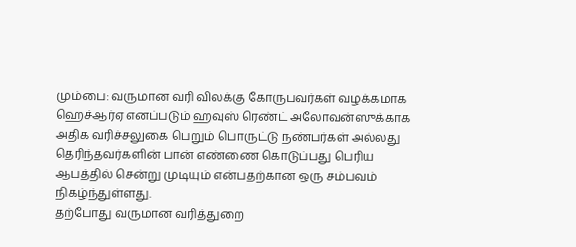மும்பை: வருமான வரி விலக்கு கோருபவர்கள் வழக்கமாக ஹெச்ஆர்ஏ எனப்படும் ஹவுஸ் ரெண்ட் அலோவன்ஸுக்காக அதிக வரிச்சலுகை பெறும் பொருட்டு நண்பர்கள் அல்லது தெரிந்தவர்களின் பான் எண்ணை கொடுப்பது பெரிய ஆபத்தில் சென்று முடியும் என்பதற்கான ஒரு சம்பவம் நிகழ்ந்துள்ளது.
தற்போது வருமான வரித்துறை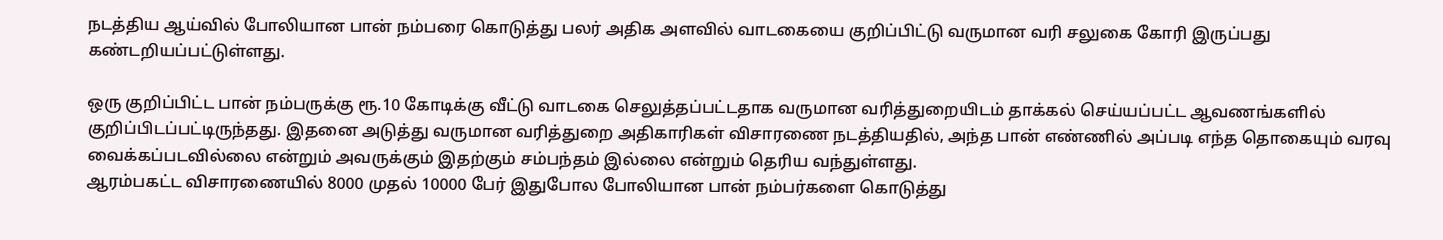நடத்திய ஆய்வில் போலியான பான் நம்பரை கொடுத்து பலர் அதிக அளவில் வாடகையை குறிப்பிட்டு வருமான வரி சலுகை கோரி இருப்பது கண்டறியப்பட்டுள்ளது.

ஒரு குறிப்பிட்ட பான் நம்பருக்கு ரூ.10 கோடிக்கு வீட்டு வாடகை செலுத்தப்பட்டதாக வருமான வரித்துறையிடம் தாக்கல் செய்யப்பட்ட ஆவணங்களில் குறிப்பிடப்பட்டிருந்தது. இதனை அடுத்து வருமான வரித்துறை அதிகாரிகள் விசாரணை நடத்தியதில், அந்த பான் எண்ணில் அப்படி எந்த தொகையும் வரவு வைக்கப்படவில்லை என்றும் அவருக்கும் இதற்கும் சம்பந்தம் இல்லை என்றும் தெரிய வந்துள்ளது.
ஆரம்பகட்ட விசாரணையில் 8000 முதல் 10000 பேர் இதுபோல போலியான பான் நம்பர்களை கொடுத்து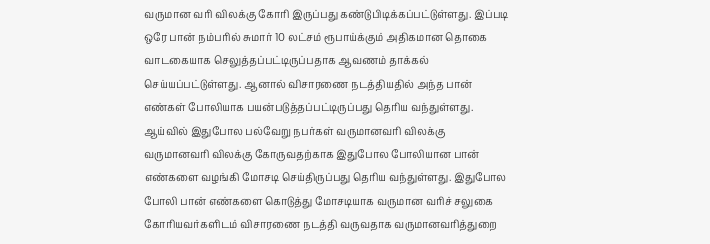வருமான வரி விலக்கு கோரி இருப்பது கண்டுபிடிக்கப்பட்டுள்ளது. இப்படி ஒரே பான் நம்பரில் சுமார் 10 லட்சம் ரூபாய்க்கும் அதிகமான தொகை வாடகையாக செலுத்தப்பட்டிருப்பதாக ஆவணம் தாக்கல் செய்யப்பட்டுள்ளது. ஆனால் விசாரணை நடத்தியதில் அந்த பான் எண்கள் போலியாக பயன்படுத்தப்பட்டிருப்பது தெரிய வந்துள்ளது.
ஆய்வில் இதுபோல பல்வேறு நபர்கள் வருமானவரி விலக்கு வருமானவரி விலக்கு கோருவதற்காக இதுபோல போலியான பான் எண்களை வழங்கி மோசடி செய்திருப்பது தெரிய வந்துள்ளது. இதுபோல போலி பான் எண்களை கொடுத்து மோசடியாக வருமான வரிச் சலுகை கோரியவர்களிடம் விசாரணை நடத்தி வருவதாக வருமானவரித்துறை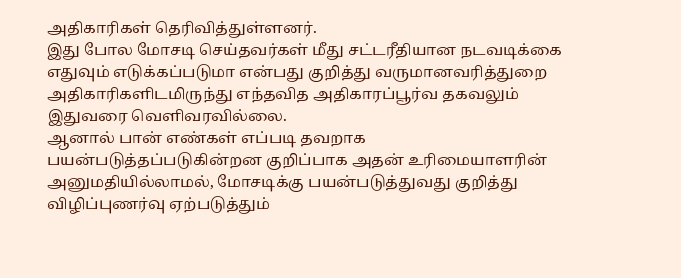அதிகாரிகள் தெரிவித்துள்ளனர்.
இது போல மோசடி செய்தவர்கள் மீது சட்டரீதியான நடவடிக்கை எதுவும் எடுக்கப்படுமா என்பது குறித்து வருமானவரித்துறை அதிகாரிகளிடமிருந்து எந்தவித அதிகாரப்பூர்வ தகவலும் இதுவரை வெளிவரவில்லை.
ஆனால் பான் எண்கள் எப்படி தவறாக பயன்படுத்தப்படுகின்றன குறிப்பாக அதன் உரிமையாளரின் அனுமதியில்லாமல், மோசடிக்கு பயன்படுத்துவது குறித்து விழிப்புணர்வு ஏற்படுத்தும்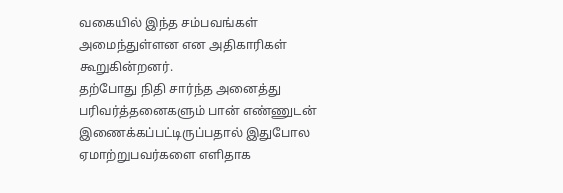வகையில் இந்த சம்பவங்கள் அமைந்துள்ளன என அதிகாரிகள் கூறுகின்றனர்.
தற்போது நிதி சார்ந்த அனைத்து பரிவர்த்தனைகளும் பான் எண்ணுடன் இணைக்கப்பட்டிருப்பதால் இதுபோல ஏமாற்றுபவர்களை எளிதாக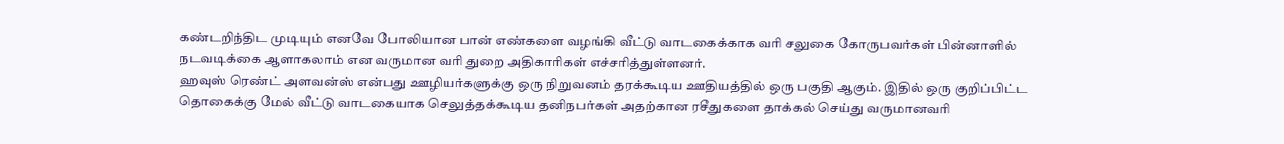கண்டறிந்திட முடியும் எனவே போலியான பான் எண்களை வழங்கி வீட்டு வாடகைக்காக வரி சலுகை கோருபவர்கள் பின்னாளில் நடவடிக்கை ஆளாகலாம் என வருமான வரி துறை அதிகாரிகள் எச்சரித்துள்ளனர்.
ஹவுஸ் ரெண்ட் அளவன்ஸ் என்பது ஊழியர்களுக்கு ஒரு நிறுவனம் தரக்கூடிய ஊதியத்தில் ஒரு பகுதி ஆகும். இதில் ஒரு குறிப்பிட்ட தொகைக்கு மேல் வீட்டு வாடகையாக செலுத்தக்கூடிய தனிநபர்கள் அதற்கான ரசீதுகளை தாக்கல் செய்து வருமானவரி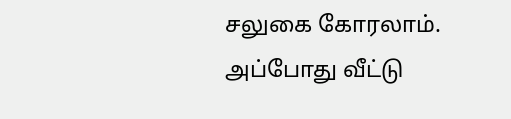சலுகை கோரலாம்.
அப்போது வீட்டு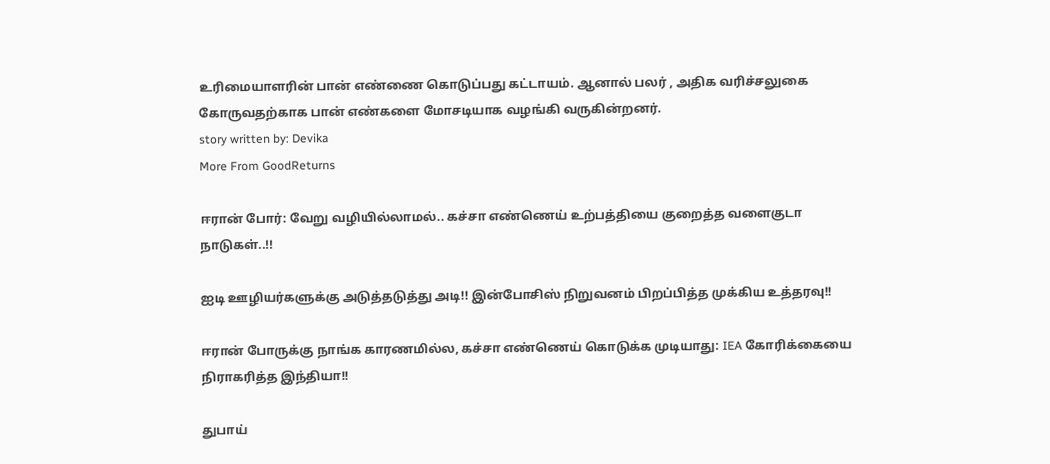உரிமையாளரின் பான் எண்ணை கொடுப்பது கட்டாயம். ஆனால் பலர் , அதிக வரிச்சலுகை கோருவதற்காக பான் எண்களை மோசடியாக வழங்கி வருகின்றனர்.
story written by: Devika
More From GoodReturns

ஈரான் போர்: வேறு வழியில்லாமல்.. கச்சா எண்ணெய் உற்பத்தியை குறைத்த வளைகுடா நாடுகள்..!!

ஐடி ஊழியர்களுக்கு அடுத்தடுத்து அடி!! இன்போசிஸ் நிறுவனம் பிறப்பித்த முக்கிய உத்தரவு!!

ஈரான் போருக்கு நாங்க காரணமில்ல, கச்சா எண்ணெய் கொடுக்க முடியாது: IEA கோரிக்கையை நிராகரித்த இந்தியா!!

துபாய்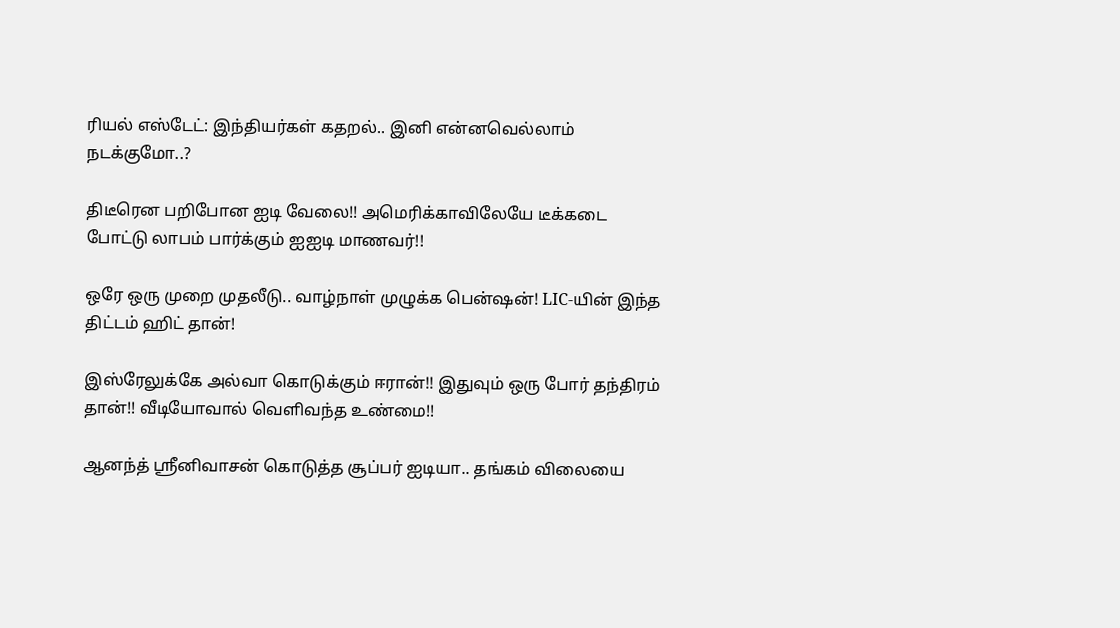ரியல் எஸ்டேட்: இந்தியர்கள் கதறல்.. இனி என்னவெல்லாம் நடக்குமோ..?

திடீரென பறிபோன ஐடி வேலை!! அமெரிக்காவிலேயே டீக்கடை போட்டு லாபம் பார்க்கும் ஐஐடி மாணவர்!!

ஒரே ஒரு முறை முதலீடு.. வாழ்நாள் முழுக்க பென்ஷன்! LIC-யின் இந்த திட்டம் ஹிட் தான்!

இஸ்ரேலுக்கே அல்வா கொடுக்கும் ஈரான்!! இதுவும் ஒரு போர் தந்திரம் தான்!! வீடியோவால் வெளிவந்த உண்மை!!

ஆனந்த் ஸ்ரீனிவாசன் கொடுத்த சூப்பர் ஐடியா.. தங்கம் விலையை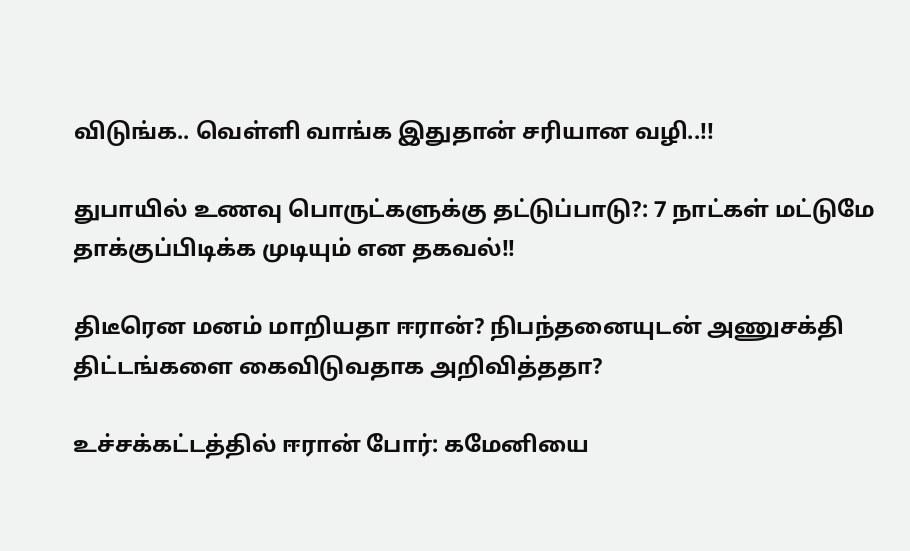விடுங்க.. வெள்ளி வாங்க இதுதான் சரியான வழி..!!

துபாயில் உணவு பொருட்களுக்கு தட்டுப்பாடு?: 7 நாட்கள் மட்டுமே தாக்குப்பிடிக்க முடியும் என தகவல்!!

திடீரென மனம் மாறியதா ஈரான்? நிபந்தனையுடன் அணுசக்தி திட்டங்களை கைவிடுவதாக அறிவித்ததா?

உச்சக்கட்டத்தில் ஈரான் போர்: கமேனியை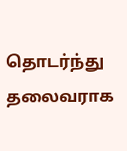தொடர்ந்து தலைவராக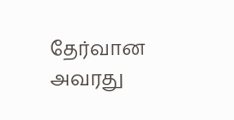தேர்வான அவரது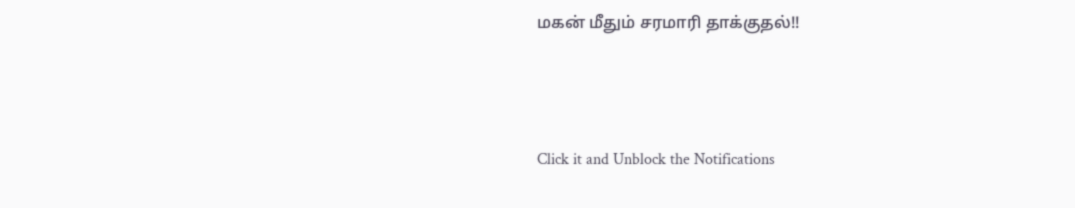மகன் மீதும் சரமாரி தாக்குதல்!!



Click it and Unblock the Notifications